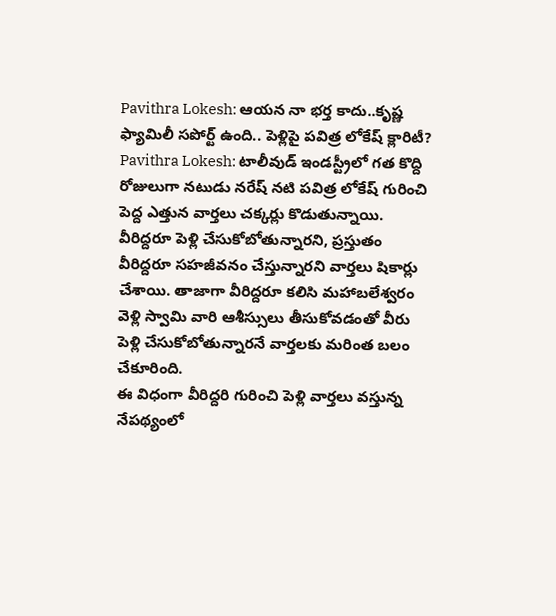Pavithra Lokesh: ఆయన నా భర్త కాదు..కృష్ణ ఫ్యామిలీ సపోర్ట్ ఉంది.. పెళ్లిపై పవిత్ర లోకేష్ క్లారిటీ?
Pavithra Lokesh: టాలీవుడ్ ఇండస్ట్రీలో గత కొద్ది రోజులుగా నటుడు నరేష్ నటి పవిత్ర లోకేష్ గురించి పెద్ద ఎత్తున వార్తలు చక్కర్లు కొడుతున్నాయి. వీరిద్దరూ పెళ్లి చేసుకోబోతున్నారని, ప్రస్తుతం వీరిద్దరూ సహజీవనం చేస్తున్నారని వార్తలు షికార్లు చేశాయి. తాజాగా వీరిద్దరూ కలిసి మహాబలేశ్వరం వెళ్లి స్వామి వారి ఆశీస్సులు తీసుకోవడంతో వీరు పెళ్లి చేసుకోబోతున్నారనే వార్తలకు మరింత బలం చేకూరింది.
ఈ విధంగా వీరిద్దరి గురించి పెళ్లి వార్తలు వస్తున్న నేపథ్యంలో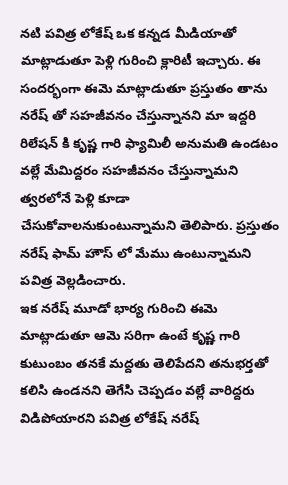నటి పవిత్ర లోకేష్ ఒక కన్నడ మీడియాతో మాట్లాడుతూ పెళ్లి గురించి క్లారిటీ ఇచ్చారు. ఈ సందర్భంగా ఈమె మాట్లాడుతూ ప్రస్తుతం తాను నరేష్ తో సహజీవనం చేస్తున్నానని మా ఇద్దరి రిలేషన్ కి కృష్ణ గారి ఫ్యామిలీ అనుమతి ఉండటం వల్లే మేమిద్దరం సహజీవనం చేస్తున్నామని త్వరలోనే పెళ్లి కూడా చేసుకోవాలనుకుంటున్నామని తెలిపారు. ప్రస్తుతం నరేష్ ఫామ్ హౌస్ లో మేము ఉంటున్నామని పవిత్ర వెల్లడించారు.
ఇక నరేష్ మూడో భార్య గురించి ఈమె మాట్లాడుతూ ఆమె సరిగా ఉంటే కృష్ణ గారి కుటుంబం తనకే మద్దతు తెలిపేదని తనుభర్తతో కలిసి ఉండనని తెగేసి చెప్పడం వల్లే వారిద్దరు విడిపోయారని పవిత్ర లోకేష్ నరేష్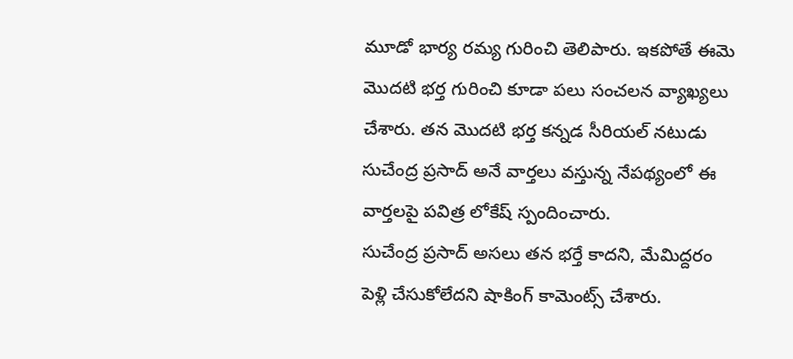మూడో భార్య రమ్య గురించి తెలిపారు. ఇకపోతే ఈమె మొదటి భర్త గురించి కూడా పలు సంచలన వ్యాఖ్యలు చేశారు. తన మొదటి భర్త కన్నడ సీరియల్ నటుడు సుచేంద్ర ప్రసాద్ అనే వార్తలు వస్తున్న నేపథ్యంలో ఈ వార్తలపై పవిత్ర లోకేష్ స్పందించారు.
సుచేంద్ర ప్రసాద్ అసలు తన భర్తే కాదని, మేమిద్దరం పెళ్లి చేసుకోలేదని షాకింగ్ కామెంట్స్ చేశారు.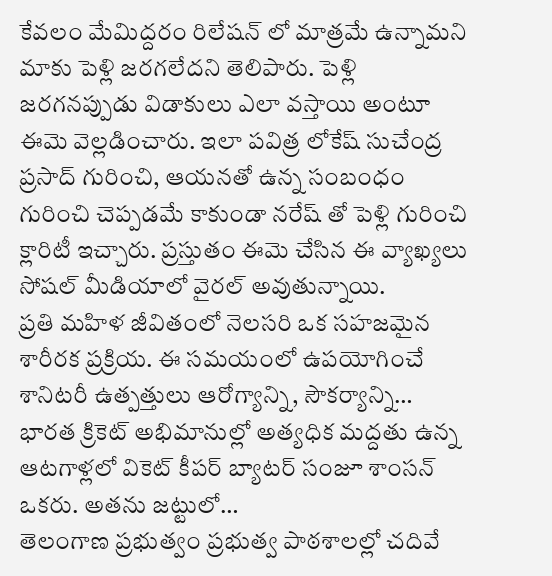కేవలం మేమిద్దరం రిలేషన్ లో మాత్రమే ఉన్నామని మాకు పెళ్లి జరగలేదని తెలిపారు. పెళ్లి జరగనప్పుడు విడాకులు ఎలా వస్తాయి అంటూ ఈమె వెల్లడించారు. ఇలా పవిత్ర లోకేష్ సుచేంద్ర ప్రసాద్ గురించి, ఆయనతో ఉన్న సంబంధం గురించి చెప్పడమే కాకుండా నరేష్ తో పెళ్లి గురించి క్లారిటీ ఇచ్చారు. ప్రస్తుతం ఈమె చేసిన ఈ వ్యాఖ్యలు సోషల్ మీడియాలో వైరల్ అవుతున్నాయి.
ప్రతి మహిళ జీవితంలో నెలసరి ఒక సహజమైన శారీరక ప్రక్రియ. ఈ సమయంలో ఉపయోగించే శానిటరీ ఉత్పత్తులు ఆరోగ్యాన్ని, సౌకర్యాన్ని…
భారత క్రికెట్ అభిమానుల్లో అత్యధిక మద్దతు ఉన్న ఆటగాళ్లలో వికెట్ కీపర్ బ్యాటర్ సంజూ శాంసన్ ఒకరు. అతను జట్టులో…
తెలంగాణ ప్రభుత్వం ప్రభుత్వ పాఠశాలల్లో చదివే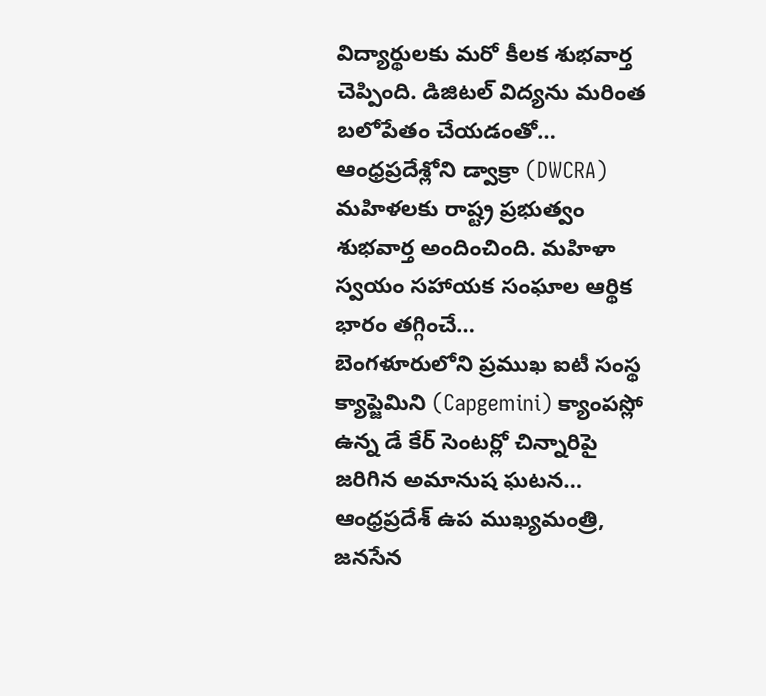విద్యార్థులకు మరో కీలక శుభవార్త చెప్పింది. డిజిటల్ విద్యను మరింత బలోపేతం చేయడంతో…
ఆంధ్రప్రదేశ్లోని డ్వాక్రా (DWCRA) మహిళలకు రాష్ట్ర ప్రభుత్వం శుభవార్త అందించింది. మహిళా స్వయం సహాయక సంఘాల ఆర్థిక భారం తగ్గించే…
బెంగళూరులోని ప్రముఖ ఐటీ సంస్థ క్యాప్జెమిని (Capgemini) క్యాంపస్లో ఉన్న డే కేర్ సెంటర్లో చిన్నారిపై జరిగిన అమానుష ఘటన…
ఆంధ్రప్రదేశ్ ఉప ముఖ్యమంత్రి, జనసేన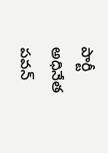పార్టీ అధినేత పవన్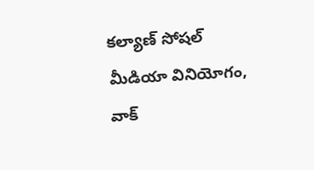కల్యాణ్ సోషల్ మీడియా వినియోగం, వాక్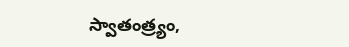స్వాతంత్ర్యం,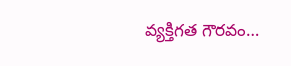వ్యక్తిగత గౌరవం…